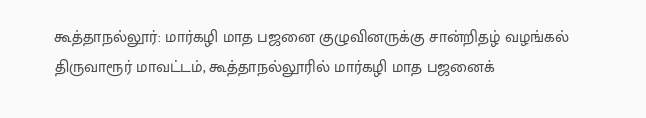கூத்தாநல்லூர்: மார்கழி மாத பஜனை குழுவினருக்கு சான்றிதழ் வழங்கல்
திருவாரூர் மாவட்டம், கூத்தாநல்லூரில் மார்கழி மாத பஜனைக்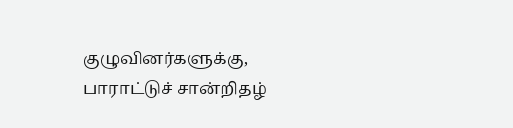குழுவினர்களுக்கு, பாராட்டுச் சான்றிதழ்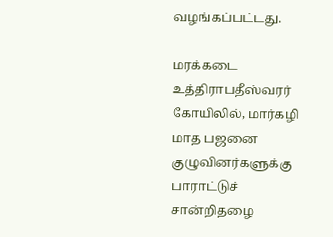வழங்கப்பட்டது.

மரக்கடை உத்திராபதீஸ்வரர் கோயிலில், மார்கழி மாத பஜனை குழுவினர்களுக்கு பாராட்டுச் சான்றிதழை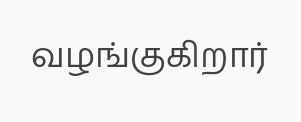வழங்குகிறார்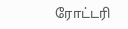ரோட்டரி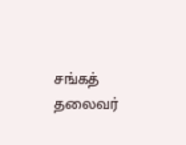சங்கத் தலைவர்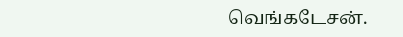வெங்கடேசன்.